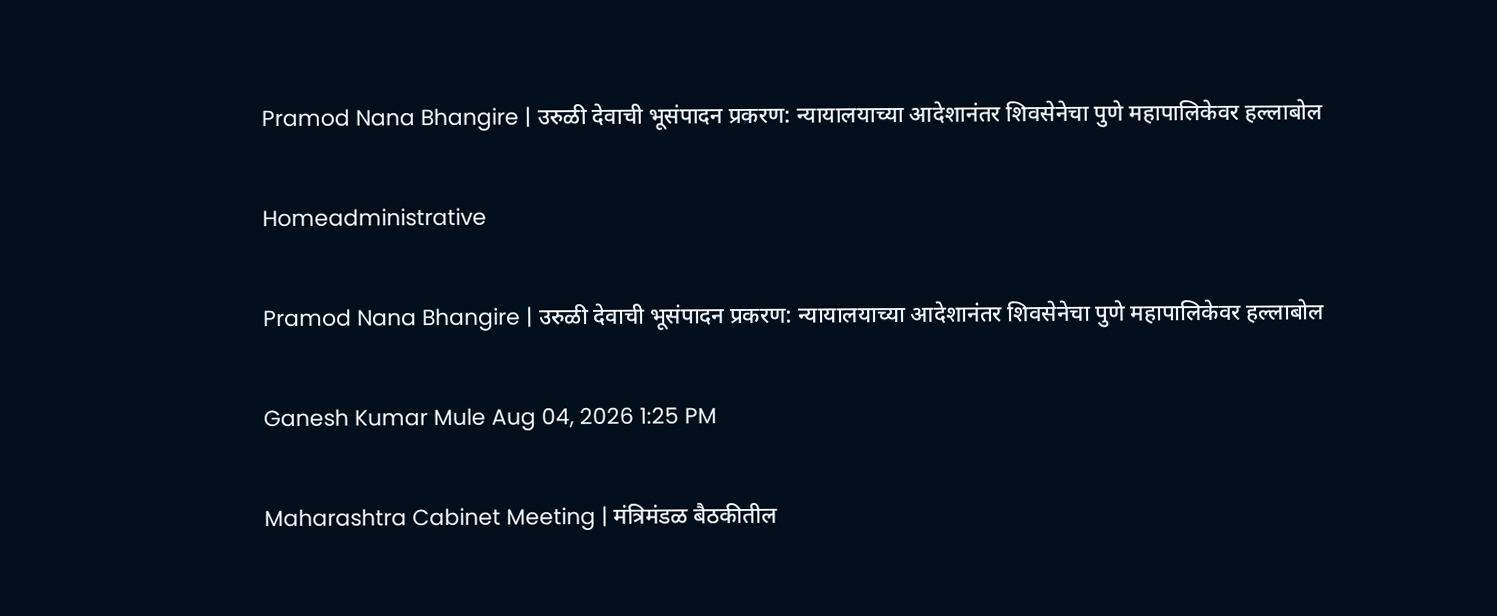Pramod Nana Bhangire | उरुळी देवाची भूसंपादन प्रकरण: न्यायालयाच्या आदेशानंतर शिवसेनेचा पुणे महापालिकेवर हल्लाबोल

Homeadministrative

Pramod Nana Bhangire | उरुळी देवाची भूसंपादन प्रकरण: न्यायालयाच्या आदेशानंतर शिवसेनेचा पुणे महापालिकेवर हल्लाबोल

Ganesh Kumar Mule Aug 04, 2026 1:25 PM

Maharashtra Cabinet Meeting | मंत्रिमंडळ बैठकीतील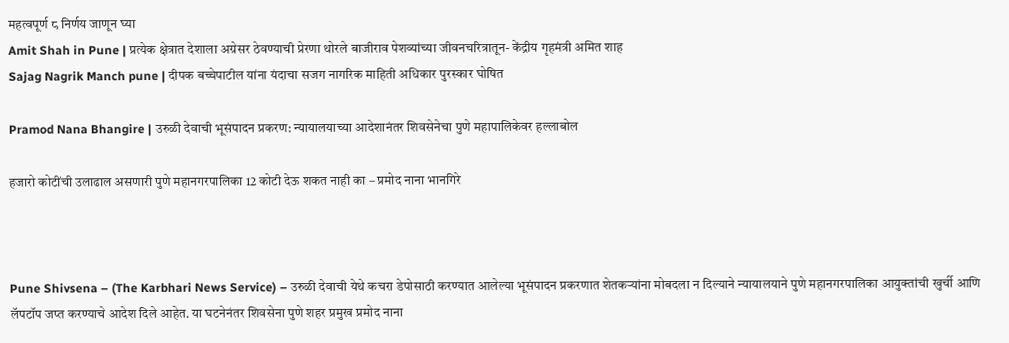महत्वपूर्ण ८ निर्णय जाणून घ्या
Amit Shah in Pune | प्रत्येक क्षेत्रात देशाला अग्रेसर ठेवण्याची प्रेरणा थोरले बाजीराव पेशव्यांच्या जीवनचरित्रातून- केंद्रीय गृहमंत्री अमित शाह
Sajag Nagrik Manch pune | दीपक बच्चेपाटील यांना यंदाचा सजग नागरिक माहिती अधिकार पुरस्कार घोषित

Pramod Nana Bhangire | उरुळी देवाची भूसंपादन प्रकरण: न्यायालयाच्या आदेशानंतर शिवसेनेचा पुणे महापालिकेवर हल्लाबोल

हजारो कोटींची उलाढाल असणारी पुणे महानगरपालिका 12 कोटी देऊ शकत नाही का – प्रमोद नाना भानगिरे



Pune Shivsena – (The Karbhari News Service) – उरुळी देवाची येथे कचरा डेपोसाठी करण्यात आलेल्या भूसंपादन प्रकरणात शेतकऱ्यांना मोबदला न दिल्याने न्यायालयाने पुणे महानगरपालिका आयुक्तांची खुर्ची आणि लॅपटॉप जप्त करण्याचे आदेश दिले आहेत. या घटनेनंतर शिवसेना पुणे शहर प्रमुख प्रमोद नाना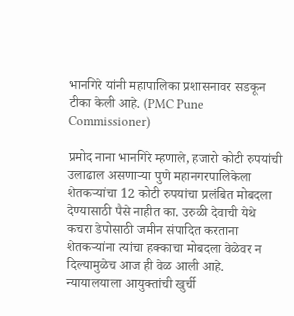भानगिरे यांनी महापालिका प्रशासनावर सडकून टीका केली आहे. (PMC Pune Commissioner)

प्रमोद नाना भानगिरे म्हणाले, हजारो कोटी रुपयांची उलाढाल असणाऱ्या पुणे महानगरपालिकेला शेतकऱ्यांचा 12 कोटी रुपयांचा प्रलंबित मोबदला देण्यासाठी पैसे नाहीत का. उरुळी देवाची येथे कचरा डेपोसाठी जमीन संपादित करताना शेतकऱ्यांना त्यांचा हक्काचा मोबदला वेळेवर न दिल्यामुळेच आज ही वेळ आली आहे. न्यायालयाला आयुक्तांची खुर्ची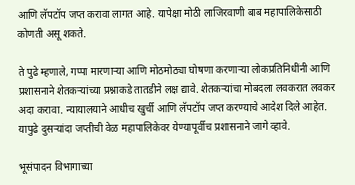आणि लॅपटॉप जप्त करावा लागत आहे. यापेक्षा मोठी लाजिरवाणी बाब महापालिकेसाठी कोणती असू शकते.

ते पुढे म्हणाले, गप्पा मारणाऱ्या आणि मोठमोठ्या घोषणा करणाऱ्या लोकप्रतिनिधींनी आणि प्रशासनाने शेतकऱ्यांच्या प्रश्नाकडे तातडीने लक्ष द्यावे. शेतकऱ्यांचा मोबदला लवकरात लवकर अदा करावा. न्यायालयाने आधीच खुर्ची आणि लॅपटॉप जप्त करण्याचे आदेश दिले आहेत. यापुढे दुसऱ्यांदा जप्तीची वेळ महापालिकेवर येण्यापूर्वीच प्रशासनाने जागे व्हावे.

भूसंपादन विभागाच्या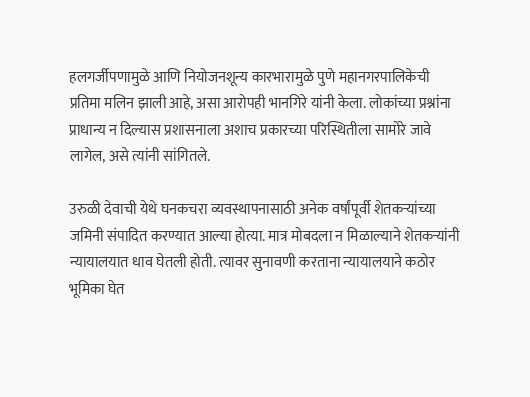हलगर्जीपणामुळे आणि नियोजनशून्य कारभारामुळे पुणे महानगरपालिकेची प्रतिमा मलिन झाली आहे, असा आरोपही भानगिरे यांनी केला. लोकांच्या प्रश्नांना प्राधान्य न दिल्यास प्रशासनाला अशाच प्रकारच्या परिस्थितीला सामोरे जावे लागेल, असे त्यांनी सांगितले.

उरुळी देवाची येथे घनकचरा व्यवस्थापनासाठी अनेक वर्षांपूर्वी शेतकऱ्यांच्या जमिनी संपादित करण्यात आल्या होत्या. मात्र मोबदला न मिळाल्याने शेतकऱ्यांनी न्यायालयात धाव घेतली होती. त्यावर सुनावणी करताना न्यायालयाने कठोर भूमिका घेत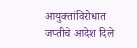आयुक्तांविरोधात जप्तीचे आदेश दिले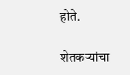होते.

शेतकऱ्यांचा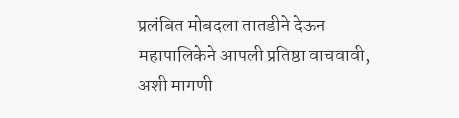प्रलंबित मोबदला तातडीने देऊन महापालिकेने आपली प्रतिष्ठा वाचवावी, अशी मागणी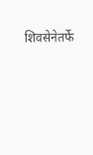शिवसेनेतर्फे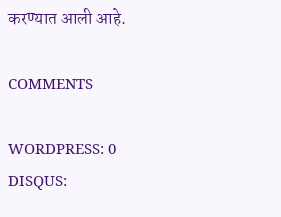करण्यात आली आहे.

COMMENTS

WORDPRESS: 0
DISQUS: